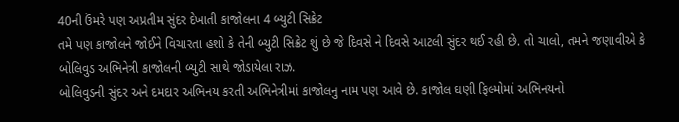40ની ઉંમરે પણ અપ્રતીમ સુંદર દેખાતી કાજોલના 4 બ્યુટી સિક્રેટ
તમે પણ કાજોલને જોઈને વિચારતા હશો કે તેની બ્યુટી સિક્રેટ શું છે જે દિવસે ને દિવસે આટલી સુંદર થઈ રહી છે. તો ચાલો, તમને જણાવીએ કે બોલિવુડ અભિનેત્રી કાજોલની બ્યુટી સાથે જોડાયેલા રાઝ.
બોલિવુડની સુંદર અને દમદાર અભિનય કરતી અભિનેત્રીમાં કાજોલનુ નામ પણ આવે છે. કાજોલ ઘણી ફિલ્મોમાં અભિનયનો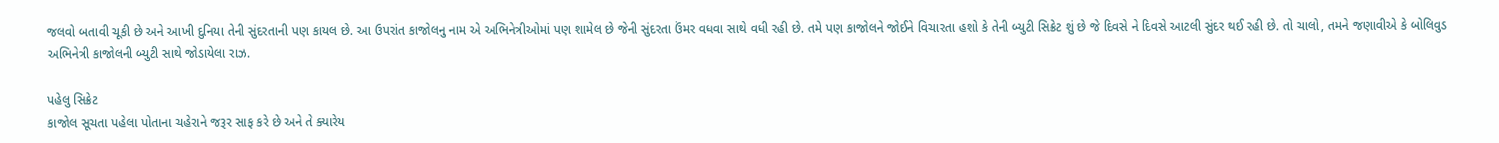જલવો બતાવી ચૂકી છે અને આખી દુનિયા તેની સુંદરતાની પણ કાયલ છે. આ ઉપરાંત કાજોલનુ નામ એ અભિનેત્રીઓમાં પણ શામેલ છે જેની સુંદરતા ઉંમર વધવા સાથે વધી રહી છે. તમે પણ કાજોલને જોઈને વિચારતા હશો કે તેની બ્યુટી સિક્રેટ શું છે જે દિવસે ને દિવસે આટલી સુંદર થઈ રહી છે. તો ચાલો, તમને જણાવીએ કે બોલિવુડ અભિનેત્રી કાજોલની બ્યુટી સાથે જોડાયેલા રાઝ.

પહેલુ સિક્રેટ
કાજોલ સૂચતા પહેલા પોતાના ચહેરાને જરૂર સાફ કરે છે અને તે ક્યારેય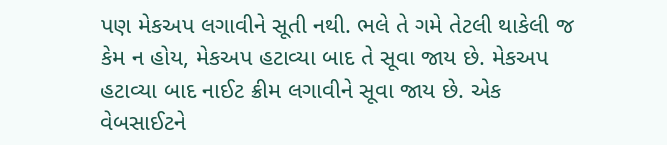પણ મેકઅપ લગાવીને સૂતી નથી. ભલે તે ગમે તેટલી થાકેલી જ કેમ ન હોય, મેકઅપ હટાવ્યા બાદ તે સૂવા જાય છે. મેકઅપ હટાવ્યા બાદ નાઈટ ક્રીમ લગાવીને સૂવા જાય છે. એક વેબસાઈટને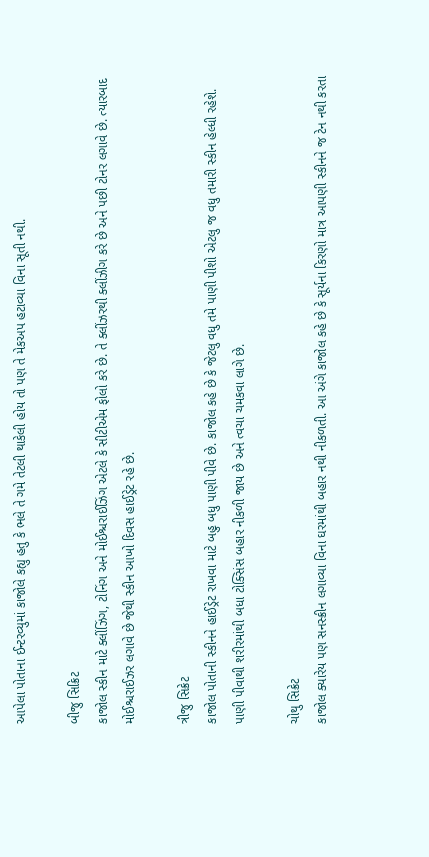આપેલા પોતાના ઈન્ટરવ્યુમાં કાજોલે કહ્યુ હતુ કે ભલે તે ગમે તેટલી થાકેલી હોય તો પણ તે મેકઅપ હટાવ્યા વિના સૂતી નથી.

બીજુ સિક્રિટ
કાજોલ સ્કીન માટે ક્લીંઝિંગ, ટોનિંગ અને મોઈશ્ચરાઈઝિંગ એટલે કે સીટીએમ ફોલો કરે છે. તે ક્લીંઝરથી ક્લીંઝીગ કરે છે અને પછી ટોનર લગાવે છે. ત્યારબાદ મોઈશ્ચરાઈઝર લગાવે છે જેથી સ્કીન આખો દિવસ હાઈડ્રેટ રહે છે.

ત્રીજુ સિક્રેટ
કાજોલ પોતાની સ્કીનને હાઈડ્રેટ રાખવા માટે બહુ બધુ પાણી પીવે છે. કાજોલ કહે છે કે જેટલુ વધુ તમે પાણી પીશો એટલુ જ વધુ તમારી સ્કીન હેલ્ધી રહેશે. પાણી પીવાથી શરીરમાંથી બધા ટોક્સિંસ બહાર નીકળી જાય છે અને ત્વચા ચમકવા લાગે છે.

ચોથુ સિક્રેટ
કાજોલ ક્યારેય પણ સનસ્ક્રીન લગાવ્યા વિના ઘરમાંથી બહાર નથી નીકળતી. આ અંગે કાજોલ કહે છે કે સૂર્યના કિરણો માત્ર આપણી સ્કીનને જ ટેન નથી કરતા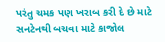પરંતુ ચમક પણ ખરાબ કરી દે છે માટે સનટેનથી બચવા માટે કાજોલ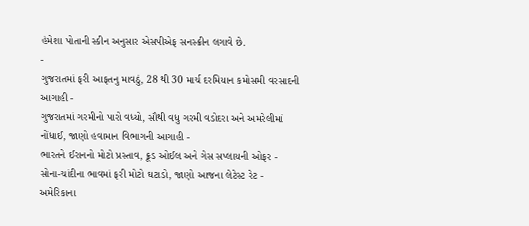હંમેશા પોતાની સ્કીન અનુસાર એસપીએફ સનસ્ક્રીન લગાવે છે.
-
ગુજરાતમાં ફરી આફતનુ માવઠું, 28 થી 30 માર્ચ દરમિયાન કમોસમી વરસાદની આગાહી -
ગુજરાતમાં ગરમીનો પારો વધ્યો, સૌથી વધુ ગરમી વડોદરા અને અમરેલીમાં નોંધાઈ, જાણો હવામાન વિભાગની આગાહી -
ભારતને ઈરાનનો મોટો પ્રસ્તાવ, ક્રૂડ ઓઈલ અને ગેસ સપ્લાયની ઓફર -
સોના-ચાંદીના ભાવમાં ફરી મોટો ઘટાડો, જાણો આજના લેટેસ્ટ રેટ -
અમેરિકાના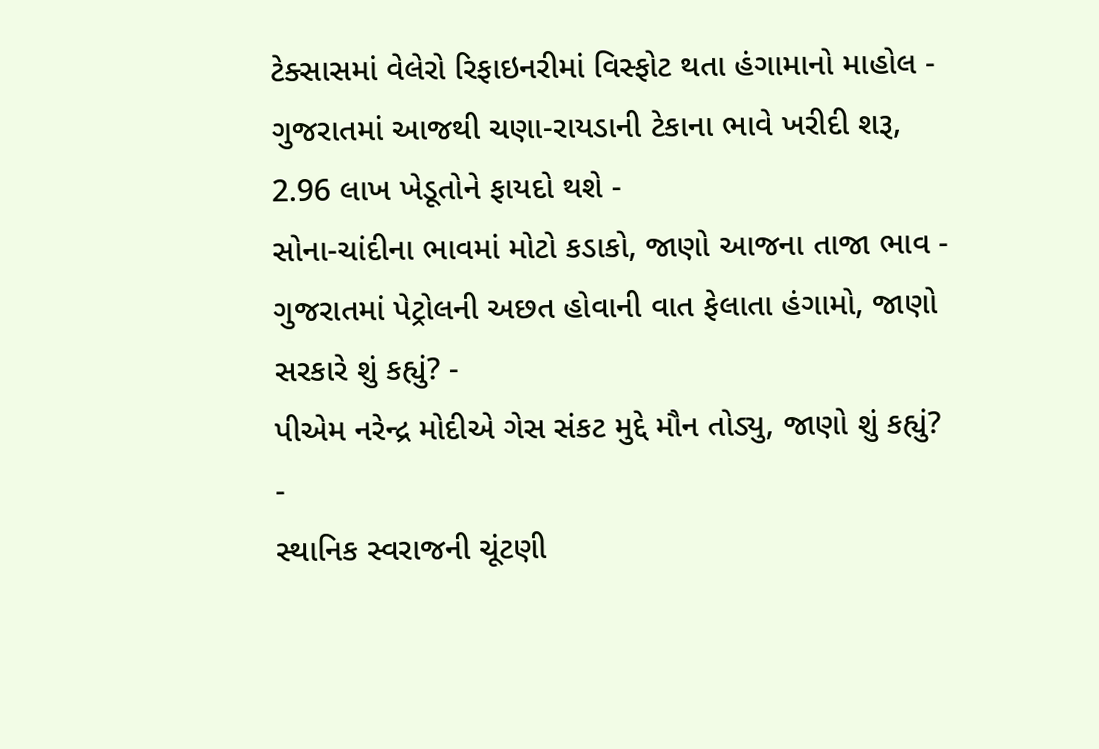ટેક્સાસમાં વેલેરો રિફાઇનરીમાં વિસ્ફોટ થતા હંગામાનો માહોલ -
ગુજરાતમાં આજથી ચણા-રાયડાની ટેકાના ભાવે ખરીદી શરૂ, 2.96 લાખ ખેડૂતોને ફાયદો થશે -
સોના-ચાંદીના ભાવમાં મોટો કડાકો, જાણો આજના તાજા ભાવ -
ગુજરાતમાં પેટ્રોલની અછત હોવાની વાત ફેલાતા હંગામો, જાણો સરકારે શું કહ્યું? -
પીએમ નરેન્દ્ર મોદીએ ગેસ સંકટ મુદ્દે મૌન તોડ્યુ, જાણો શું કહ્યું? -
સ્થાનિક સ્વરાજની ચૂંટણી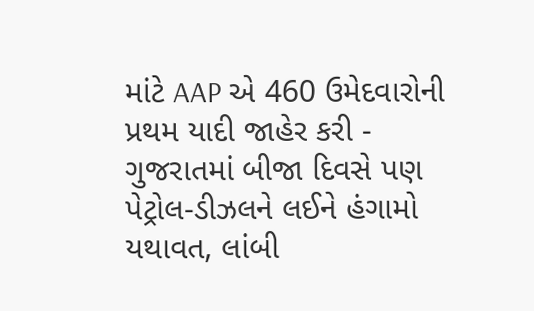માંટે AAP એ 460 ઉમેદવારોની પ્રથમ યાદી જાહેર કરી -
ગુજરાતમાં બીજા દિવસે પણ પેટ્રોલ-ડીઝલને લઈને હંગામો યથાવત, લાંબી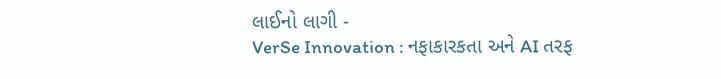લાઈનો લાગી -
VerSe Innovation : નફાકારકતા અને AI તરફ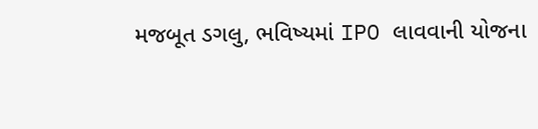મજબૂત ડગલુ, ભવિષ્યમાં IPO લાવવાની યોજના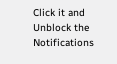Click it and Unblock the Notifications